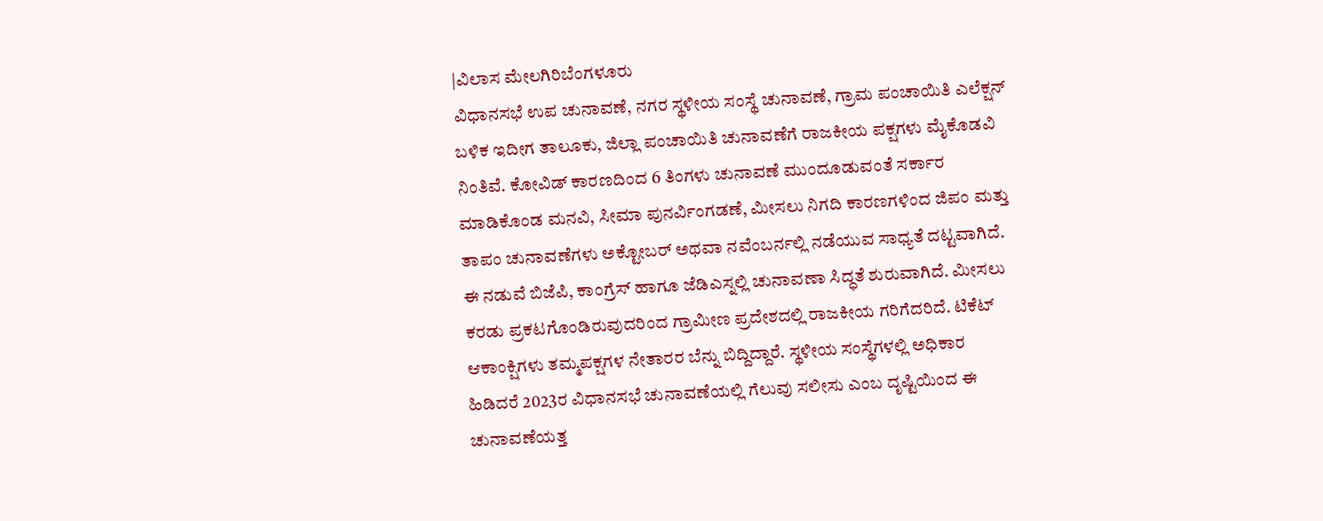|ವಿಲಾಸ ಮೇಲಗಿರಿಬೆಂಗಳೂರು
ವಿಧಾನಸಭೆ ಉಪ ಚುನಾವಣೆ, ನಗರ ಸ್ಥಳೀಯ ಸಂಸ್ಥೆ ಚುನಾವಣೆ, ಗ್ರಾಮ ಪಂಚಾಯಿತಿ ಎಲೆಕ್ಷನ್ ಬಳಿಕ ಇದೀಗ ತಾಲೂಕು, ಜಿಲ್ಲಾ ಪಂಚಾಯಿತಿ ಚುನಾವಣೆಗೆ ರಾಜಕೀಯ ಪಕ್ಷಗಳು ಮೈಕೊಡವಿ ನಿಂತಿವೆ. ಕೋವಿಡ್ ಕಾರಣದಿಂದ 6 ತಿಂಗಳು ಚುನಾವಣೆ ಮುಂದೂಡುವಂತೆ ಸರ್ಕಾರ ಮಾಡಿಕೊಂಡ ಮನವಿ, ಸೀಮಾ ಪುನರ್ವಿಂಗಡಣೆ, ಮೀಸಲು ನಿಗದಿ ಕಾರಣಗಳಿಂದ ಜಿಪಂ ಮತ್ತು ತಾಪಂ ಚುನಾವಣೆಗಳು ಅಕ್ಟೋಬರ್ ಅಥವಾ ನವೆಂಬರ್ನಲ್ಲಿ ನಡೆಯುವ ಸಾಧ್ಯತೆ ದಟ್ಟವಾಗಿದೆ. ಈ ನಡುವೆ ಬಿಜೆಪಿ, ಕಾಂಗ್ರೆಸ್ ಹಾಗೂ ಜೆಡಿಎಸ್ನಲ್ಲಿ ಚುನಾವಣಾ ಸಿದ್ಧತೆ ಶುರುವಾಗಿದೆ. ಮೀಸಲು ಕರಡು ಪ್ರಕಟಗೊಂಡಿರುವುದರಿಂದ ಗ್ರಾಮೀಣ ಪ್ರದೇಶದಲ್ಲಿ ರಾಜಕೀಯ ಗರಿಗೆದರಿದೆ. ಟಿಕೆಟ್ ಆಕಾಂಕ್ಷಿಗಳು ತಮ್ಮಪಕ್ಷಗಳ ನೇತಾರರ ಬೆನ್ನು ಬಿದ್ದಿದ್ದಾರೆ. ಸ್ಥಳೀಯ ಸಂಸ್ಥೆಗಳಲ್ಲಿ ಅಧಿಕಾರ ಹಿಡಿದರೆ 2023ರ ವಿಧಾನಸಭೆ ಚುನಾವಣೆಯಲ್ಲಿ ಗೆಲುವು ಸಲೀಸು ಎಂಬ ದೃಷ್ಟಿಯಿಂದ ಈ ಚುನಾವಣೆಯತ್ತ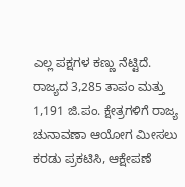ಎಲ್ಲ ಪಕ್ಷಗಳ ಕಣ್ಣು ನೆಟ್ಟಿದೆ. ರಾಜ್ಯದ 3,285 ತಾಪಂ ಮತ್ತು 1,191 ಜಿ.ಪಂ. ಕ್ಷೇತ್ರಗಳಿಗೆ ರಾಜ್ಯ ಚುನಾವಣಾ ಆಯೋಗ ಮೀಸಲು ಕರಡು ಪ್ರಕಟಿಸಿ, ಆಕ್ಷೇಪಣೆ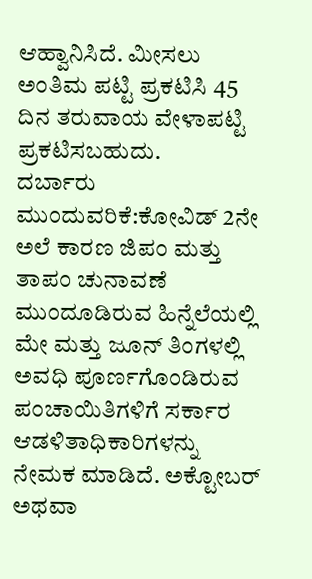ಆಹ್ವಾನಿಸಿದೆ. ಮೀಸಲು ಅಂತಿಮ ಪಟ್ಟಿ ಪ್ರಕಟಿಸಿ 45 ದಿನ ತರುವಾಯ ವೇಳಾಪಟ್ಟಿ ಪ್ರಕಟಿಸಬಹುದು.
ದರ್ಬಾರು ಮುಂದುವರಿಕೆ:ಕೋವಿಡ್ 2ನೇ ಅಲೆ ಕಾರಣ ಜಿಪಂ ಮತ್ತು ತಾಪಂ ಚುನಾವಣೆ ಮುಂದೂಡಿರುವ ಹಿನ್ನೆಲೆಯಲ್ಲಿ ಮೇ ಮತ್ತು ಜೂನ್ ತಿಂಗಳಲ್ಲಿ ಅವಧಿ ಪೂರ್ಣಗೊಂಡಿರುವ ಪಂಚಾಯಿತಿಗಳಿಗೆ ಸರ್ಕಾರ ಆಡಳಿತಾಧಿಕಾರಿಗಳನ್ನು ನೇಮಕ ಮಾಡಿದೆ. ಅಕ್ಟೋಬರ್ ಅಥವಾ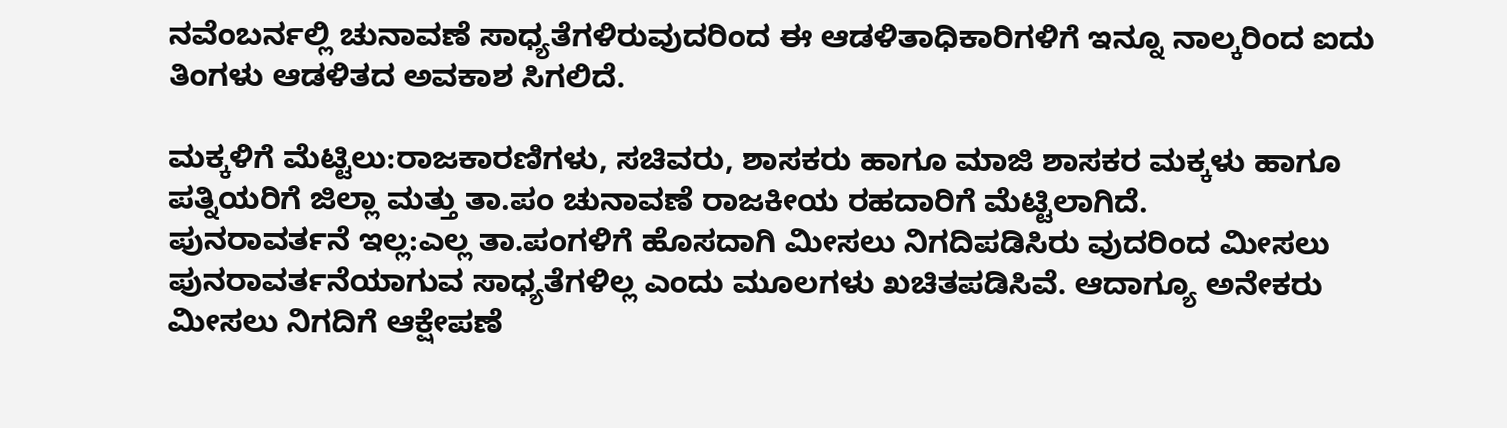ನವೆಂಬರ್ನಲ್ಲಿ ಚುನಾವಣೆ ಸಾಧ್ಯತೆಗಳಿರುವುದರಿಂದ ಈ ಆಡಳಿತಾಧಿಕಾರಿಗಳಿಗೆ ಇನ್ನೂ ನಾಲ್ಕರಿಂದ ಐದು ತಿಂಗಳು ಆಡಳಿತದ ಅವಕಾಶ ಸಿಗಲಿದೆ.

ಮಕ್ಕಳಿಗೆ ಮೆಟ್ಟಿಲು:ರಾಜಕಾರಣಿಗಳು, ಸಚಿವರು, ಶಾಸಕರು ಹಾಗೂ ಮಾಜಿ ಶಾಸಕರ ಮಕ್ಕಳು ಹಾಗೂ ಪತ್ನಿಯರಿಗೆ ಜಿಲ್ಲಾ ಮತ್ತು ತಾ.ಪಂ ಚುನಾವಣೆ ರಾಜಕೀಯ ರಹದಾರಿಗೆ ಮೆಟ್ಟಿಲಾಗಿದೆ.
ಪುನರಾವರ್ತನೆ ಇಲ್ಲ:ಎಲ್ಲ ತಾ.ಪಂಗಳಿಗೆ ಹೊಸದಾಗಿ ಮೀಸಲು ನಿಗದಿಪಡಿಸಿರು ವುದರಿಂದ ಮೀಸಲು ಪುನರಾವರ್ತನೆಯಾಗುವ ಸಾಧ್ಯತೆಗಳಿಲ್ಲ ಎಂದು ಮೂಲಗಳು ಖಚಿತಪಡಿಸಿವೆ. ಆದಾಗ್ಯೂ ಅನೇಕರು ಮೀಸಲು ನಿಗದಿಗೆ ಆಕ್ಷೇಪಣೆ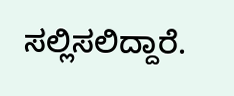ಸಲ್ಲಿಸಲಿದ್ದಾರೆ.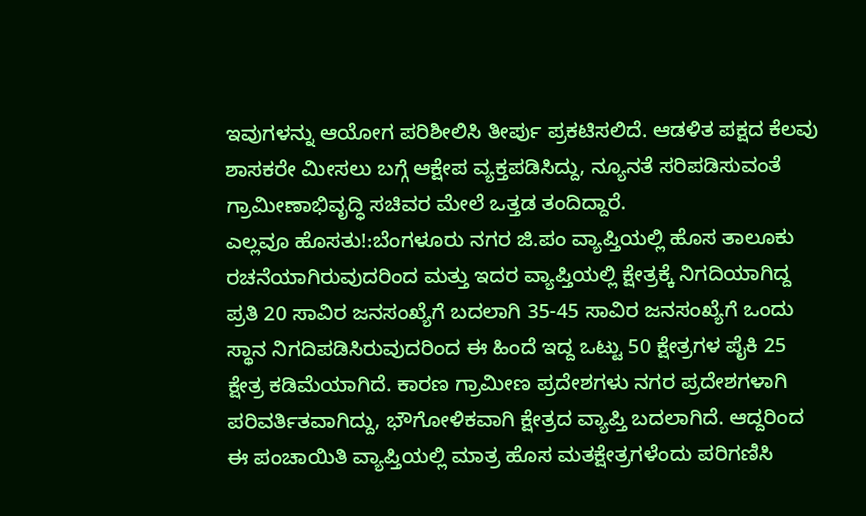ಇವುಗಳನ್ನು ಆಯೋಗ ಪರಿಶೀಲಿಸಿ ತೀರ್ಪು ಪ್ರಕಟಿಸಲಿದೆ. ಆಡಳಿತ ಪಕ್ಷದ ಕೆಲವು ಶಾಸಕರೇ ಮೀಸಲು ಬಗ್ಗೆ ಆಕ್ಷೇಪ ವ್ಯಕ್ತಪಡಿಸಿದ್ದು, ನ್ಯೂನತೆ ಸರಿಪಡಿಸುವಂತೆ ಗ್ರಾಮೀಣಾಭಿವೃದ್ಧಿ ಸಚಿವರ ಮೇಲೆ ಒತ್ತಡ ತಂದಿದ್ದಾರೆ.
ಎಲ್ಲವೂ ಹೊಸತು!:ಬೆಂಗಳೂರು ನಗರ ಜಿ.ಪಂ ವ್ಯಾಪ್ತಿಯಲ್ಲಿ ಹೊಸ ತಾಲೂಕು ರಚನೆಯಾಗಿರುವುದರಿಂದ ಮತ್ತು ಇದರ ವ್ಯಾಪ್ತಿಯಲ್ಲಿ ಕ್ಷೇತ್ರಕ್ಕೆ ನಿಗದಿಯಾಗಿದ್ದ ಪ್ರತಿ 20 ಸಾವಿರ ಜನಸಂಖ್ಯೆಗೆ ಬದಲಾಗಿ 35-45 ಸಾವಿರ ಜನಸಂಖ್ಯೆಗೆ ಒಂದು ಸ್ಥಾನ ನಿಗದಿಪಡಿಸಿರುವುದರಿಂದ ಈ ಹಿಂದೆ ಇದ್ದ ಒಟ್ಟು 50 ಕ್ಷೇತ್ರಗಳ ಪೈಕಿ 25 ಕ್ಷೇತ್ರ ಕಡಿಮೆಯಾಗಿದೆ. ಕಾರಣ ಗ್ರಾಮೀಣ ಪ್ರದೇಶಗಳು ನಗರ ಪ್ರದೇಶಗಳಾಗಿ ಪರಿವರ್ತಿತವಾಗಿದ್ದು, ಭೌಗೋಳಿಕವಾಗಿ ಕ್ಷೇತ್ರದ ವ್ಯಾಪ್ತಿ ಬದಲಾಗಿದೆ. ಆದ್ದರಿಂದ ಈ ಪಂಚಾಯಿತಿ ವ್ಯಾಪ್ತಿಯಲ್ಲಿ ಮಾತ್ರ ಹೊಸ ಮತಕ್ಷೇತ್ರಗಳೆಂದು ಪರಿಗಣಿಸಿ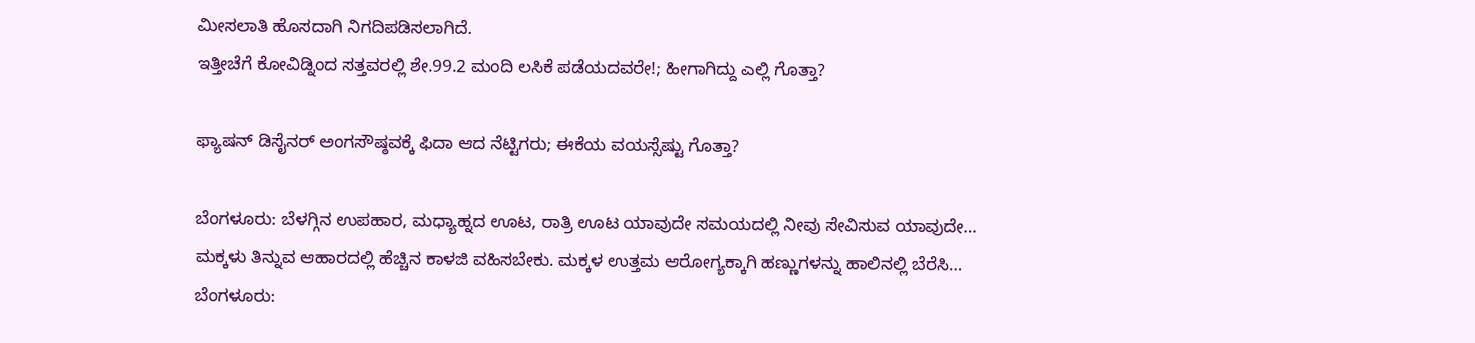ಮೀಸಲಾತಿ ಹೊಸದಾಗಿ ನಿಗದಿಪಡಿಸಲಾಗಿದೆ.
ಇತ್ತೀಚೆಗೆ ಕೋವಿಡ್ನಿಂದ ಸತ್ತವರಲ್ಲಿ ಶೇ.99.2 ಮಂದಿ ಲಸಿಕೆ ಪಡೆಯದವರೇ!; ಹೀಗಾಗಿದ್ದು ಎಲ್ಲಿ ಗೊತ್ತಾ?

ಫ್ಯಾಷನ್ ಡಿಸೈನರ್ ಅಂಗಸೌಷ್ಠವಕ್ಕೆ ಫಿದಾ ಆದ ನೆಟ್ಟಿಗರು; ಈಕೆಯ ವಯಸ್ಸೆಷ್ಟು ಗೊತ್ತಾ?

ಬೆಂಗಳೂರು: ಬೆಳಗ್ಗಿನ ಉಪಹಾರ, ಮಧ್ಯಾಹ್ನದ ಊಟ, ರಾತ್ರಿ ಊಟ ಯಾವುದೇ ಸಮಯದಲ್ಲಿ ನೀವು ಸೇವಿಸುವ ಯಾವುದೇ…
ಮಕ್ಕಳು ತಿನ್ನುವ ಆಹಾರದಲ್ಲಿ ಹೆಚ್ಚಿನ ಕಾಳಜಿ ವಹಿಸಬೇಕು. ಮಕ್ಕಳ ಉತ್ತಮ ಆರೋಗ್ಯಕ್ಕಾಗಿ ಹಣ್ಣುಗಳನ್ನು ಹಾಲಿನಲ್ಲಿ ಬೆರೆಸಿ…
ಬೆಂಗಳೂರು: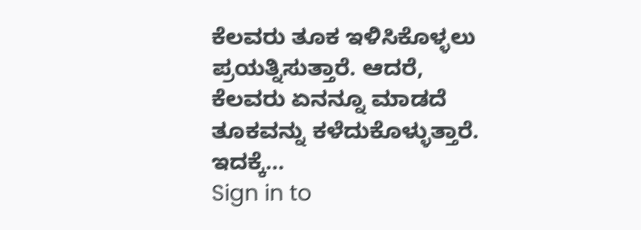ಕೆಲವರು ತೂಕ ಇಳಿಸಿಕೊಳ್ಳಲು ಪ್ರಯತ್ನಿಸುತ್ತಾರೆ. ಆದರೆ, ಕೆಲವರು ಏನನ್ನೂ ಮಾಡದೆ ತೂಕವನ್ನು ಕಳೆದುಕೊಳ್ಳುತ್ತಾರೆ. ಇದಕ್ಕೆ…
Sign in to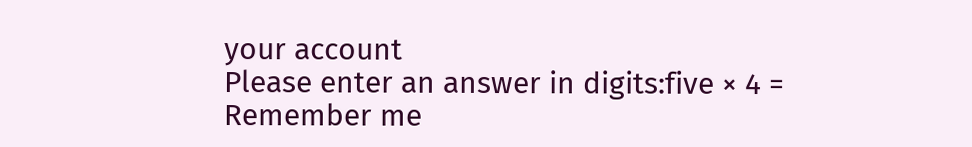your account
Please enter an answer in digits:five × 4 =
Remember me